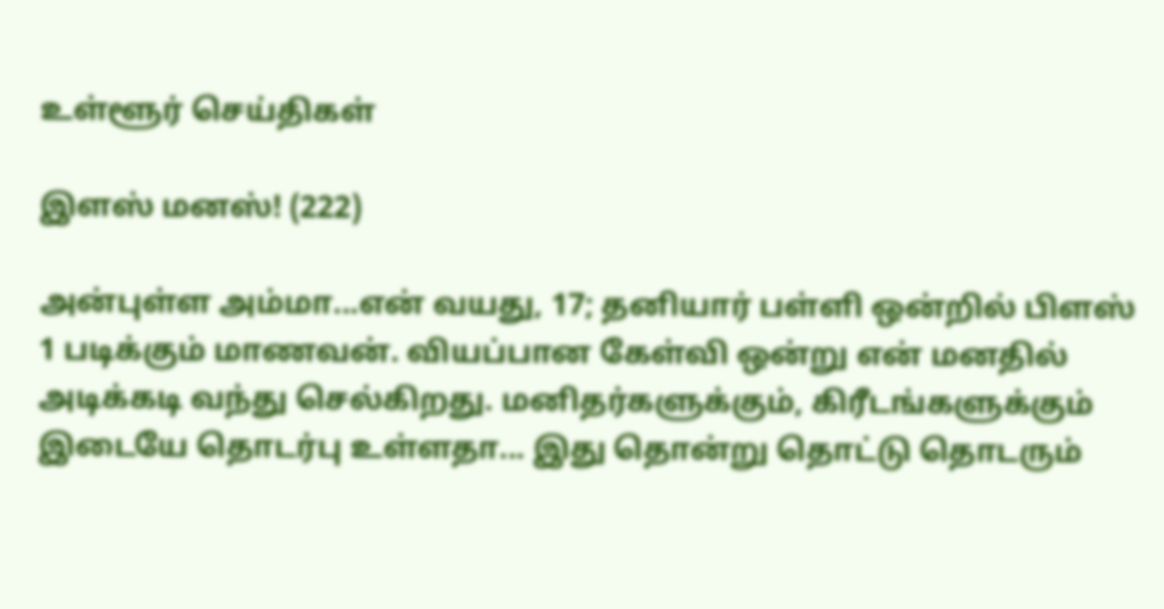உள்ளூர் செய்திகள்

இளஸ் மனஸ்! (222)

அன்புள்ள அம்மா...என் வயது, 17; தனியார் பள்ளி ஒன்றில் பிளஸ் 1 படிக்கும் மாணவன். வியப்பான கேள்வி ஒன்று என் மனதில் அடிக்கடி வந்து செல்கிறது. மனிதர்களுக்கும், கிரீடங்களுக்கும் இடையே தொடர்பு உள்ளதா... இது தொன்று தொட்டு தொடரும்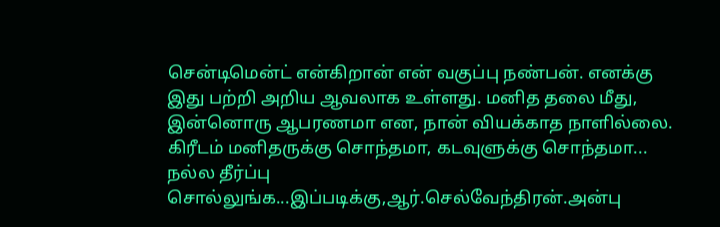சென்டிமென்ட் என்கிறான் என் வகுப்பு நண்பன். எனக்கு இது பற்றி அறிய ஆவலாக உள்ளது. மனித தலை மீது, இன்னொரு ஆபரணமா என, நான் வியக்காத நாளில்லை. கிரீடம் மனிதருக்கு சொந்தமா, கடவுளுக்கு சொந்தமா... நல்ல தீர்ப்பு சொல்லுங்க...இப்படிக்கு,ஆர்.செல்வேந்திரன்.அன்பு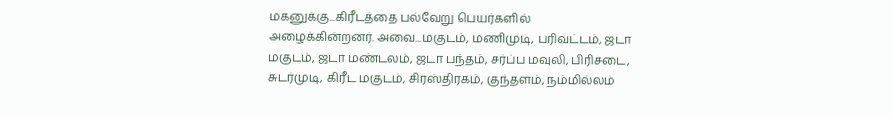மகனுக்கு...கிரீடத்தை பல்வேறு பெயர்களில் அழைக்கின்றனர். அவை...மகுடம், மணிமுடி, பரிவட்டம், ஜடா மகுடம், ஜடா மண்டலம், ஜடா பந்தம், சர்ப்ப மவுலி, பிரிசடை, சுடர்முடி, கிரீட மகுடம், சிரஸ்திரகம், குந்தளம், நம்மில்லம்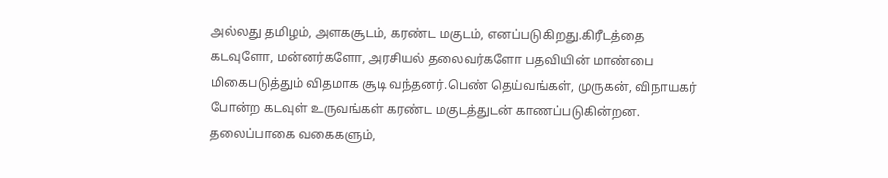அல்லது தமிழம், அளகசூடம், கரண்ட மகுடம், எனப்படுகிறது.கிரீடத்தை கடவுளோ, மன்னர்களோ, அரசியல் தலைவர்களோ பதவியின் மாண்பை மிகைபடுத்தும் விதமாக சூடி வந்தனர்.பெண் தெய்வங்கள், முருகன், விநாயகர் போன்ற கடவுள் உருவங்கள் கரண்ட மகுடத்துடன் காணப்படுகின்றன. தலைப்பாகை வகைகளும்,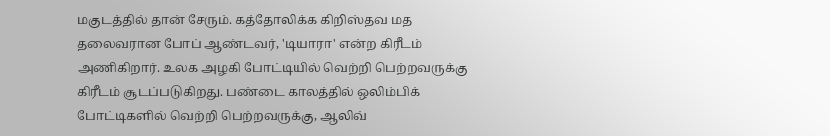மகுடத்தில் தான் சேரும். கத்தோலிக்க கிறிஸ்தவ மத தலைவரான போப் ஆண்டவர், 'டியாரா' என்ற கிரீடம் அணிகிறார். உலக அழகி போட்டியில் வெற்றி பெற்றவருக்கு கிரீடம் சூடப்படுகிறது. பண்டை காலத்தில் ஒலிம்பிக் போட்டிகளில் வெற்றி பெற்றவருக்கு, ஆலிவ்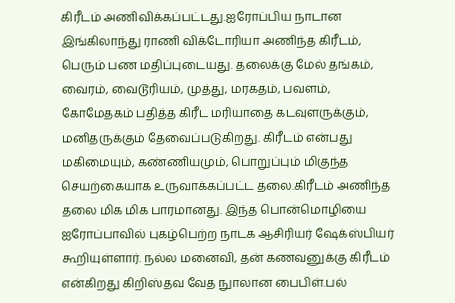கிரீடம் அணிவிக்கப்பட்டது.ஐரோப்பிய நாடான இங்கிலாந்து ராணி விக்டோரியா அணிந்த கிரீடம், பெரும் பண மதிப்புடையது. தலைக்கு மேல் தங்கம், வைரம், வைடூரியம், முத்து, மரகதம், பவளம், கோமேதகம் பதித்த கிரீட மரியாதை கடவுளருக்கும், மனிதருக்கும் தேவைப்படுகிறது. கிரீடம் என்பது மகிமையும், கண்ணியமும், பொறுப்பும் மிகுந்த செயற்கையாக உருவாக்கப்பட்ட தலை.கிரீடம் அணிந்த தலை மிக மிக பாரமானது. இந்த பொன்மொழியை ஐரோப்பாவில் புகழ்பெற்ற நாடக ஆசிரியர் ஷேக்ஸ்பியர் கூறியுள்ளார். நல்ல மனைவி, தன் கணவனுக்கு கிரீடம் என்கிறது கிறிஸ்தவ வேத நுாலான பைபிள்.பல்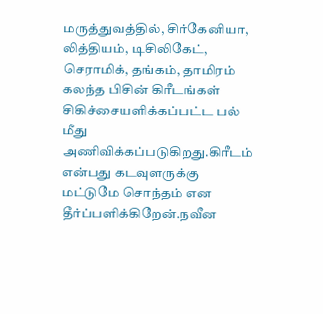மருத்துவத்தில், சிர்கேனியா, லித்தியம், டிசிலிகேட், செராமிக், தங்கம், தாமிரம் கலந்த பிசின் கிரீடங்கள் சிகிச்சையளிக்கப்பட்ட பல் மீது அணிவிக்கப்படுகிறது.கிரீடம் என்பது கடவுளருக்கு மட்டுமே சொந்தம் என தீர்ப்பளிக்கிறேன்.நவீன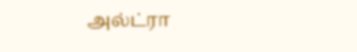அல்ட்ரா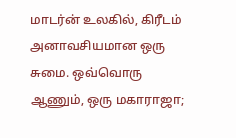மாடர்ன் உலகில், கிரீடம் அனாவசியமான ஒரு சுமை. ஒவ்வொரு ஆணும், ஒரு மகாராஜா;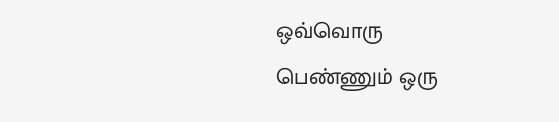ஒவ்வொரு பெண்ணும் ஒரு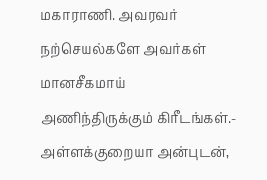மகாராணி. அவரவர் நற்செயல்களே அவர்கள் மானசீகமாய் அணிந்திருக்கும் கிரீடங்கள்.- அள்ளக்குறையா அன்புடன்,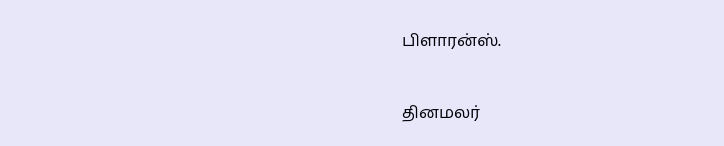பிளாரன்ஸ்.


தினமலர்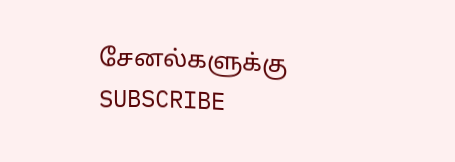சேனல்களுக்கு SUBSCRIBE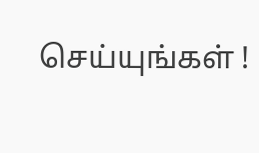செய்யுங்கள் !